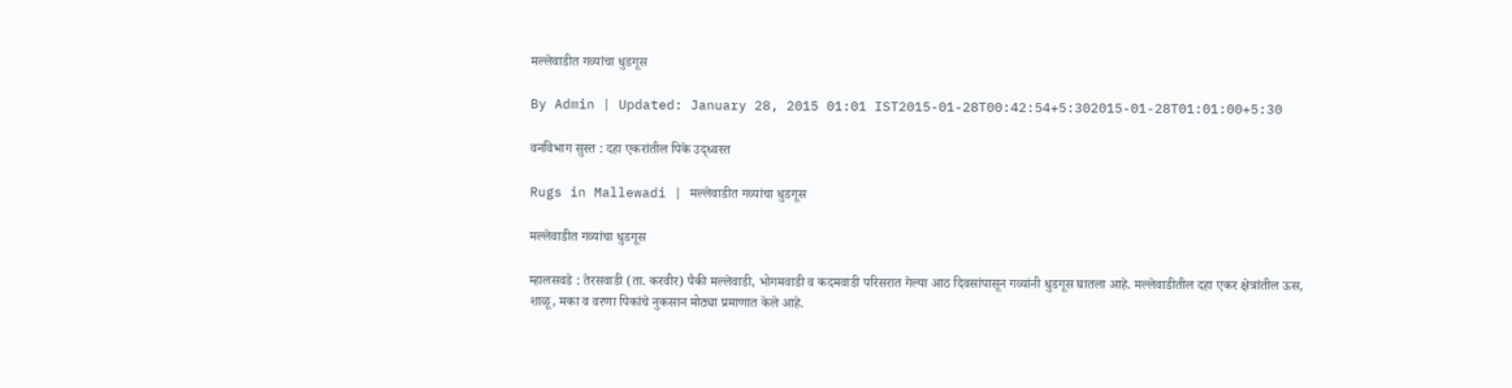मल्लेवाडीत गव्यांचा धुडगूस

By Admin | Updated: January 28, 2015 01:01 IST2015-01-28T00:42:54+5:302015-01-28T01:01:00+5:30

वनविभाग सुस्त : दहा एकरांतील पिके उद्ध्वस्त

Rugs in Mallewadi | मल्लेवाडीत गव्यांचा धुडगूस

मल्लेवाडीत गव्यांचा धुडगूस

म्हालसवडे : तेरसवाडी (ता. करवीर) पैकी मल्लेवाडी, भोगमवाडी व कदमवाडी परिसरात गेल्या आठ दिवसांपासून गव्यांनी धुडगूस घातला आहे. मल्लेवाडीतील दहा एकर क्षेत्रांतील ऊस, शाळू, मका व वरणा पिकांचे नुकसान मोठ्या प्रमाणात केले आहे.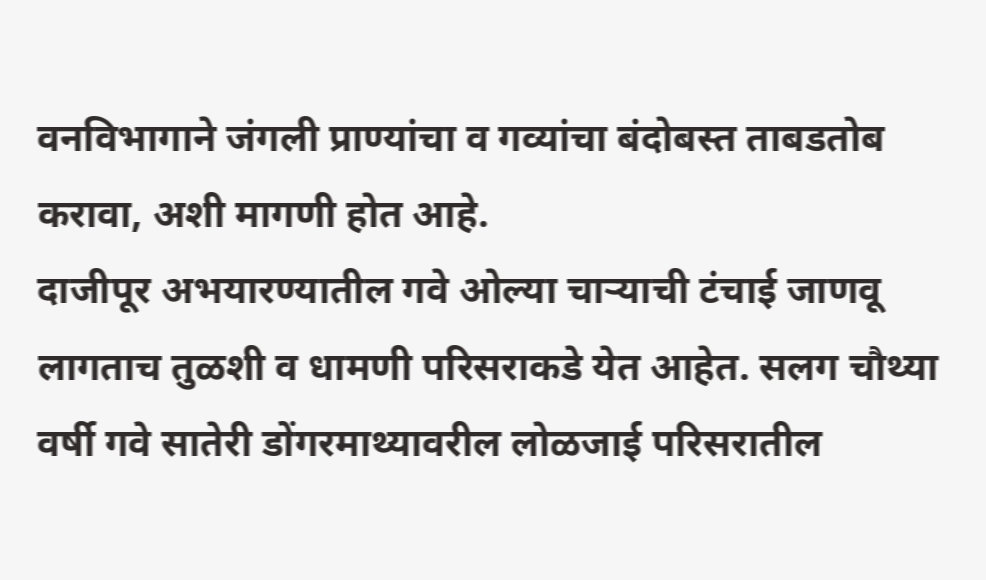वनविभागाने जंगली प्राण्यांचा व गव्यांचा बंदोबस्त ताबडतोब करावा, अशी मागणी होत आहे.
दाजीपूर अभयारण्यातील गवे ओल्या चाऱ्याची टंचाई जाणवू लागताच तुळशी व धामणी परिसराकडे येत आहेत. सलग चौथ्या वर्षी गवे सातेरी डोंगरमाथ्यावरील लोळजाई परिसरातील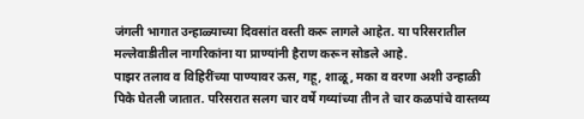जंगली भागात उन्हाळ्याच्या दिवसांत वस्ती करू लागले आहेत. या परिसरातील मल्लेवाडीतील नागरिकांना या प्राण्यांनी हैराण करून सोडले आहे.
पाझर तलाव व विहिरींच्या पाण्यावर ऊस, गहू, शाळू, मका व वरणा अशी उन्हाळी पिके घेतली जातात. परिसरात सलग चार वर्षे गव्यांच्या तीन ते चार कळपांचे वास्तव्य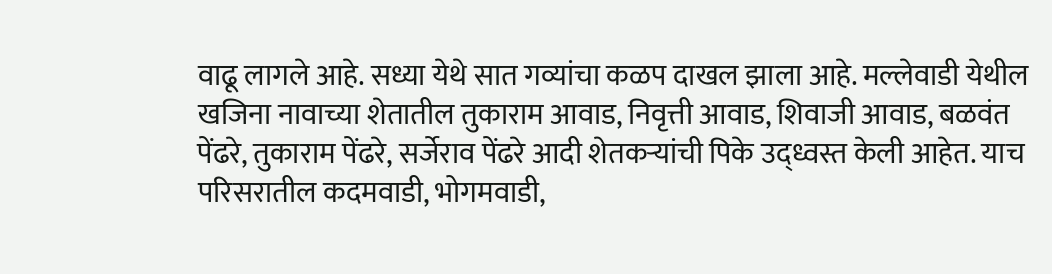वाढू लागले आहे. सध्या येथे सात गव्यांचा कळप दाखल झाला आहे. मल्लेवाडी येथील खजिना नावाच्या शेतातील तुकाराम आवाड, निवृत्ती आवाड, शिवाजी आवाड, बळवंत पेंढरे, तुकाराम पेंढरे, सर्जेराव पेंढरे आदी शेतकऱ्यांची पिके उद्ध्वस्त केली आहेत. याच परिसरातील कदमवाडी, भोगमवाडी,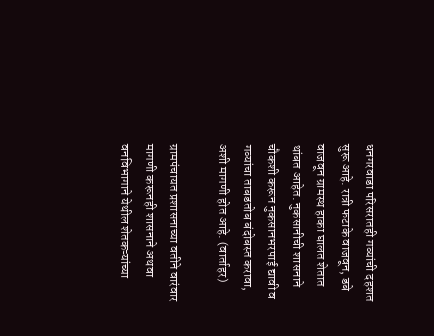धनगरवाडा परिसरातही गव्यांची दहशत सुरू आहे. रात्री फटाके वाजवून, डबे वाजवून ग्रामस्थ हाका घालत शेतात थांबत आहेत. नुकसानीची शासनाने चौकशी करून नुकसानभरपाई द्यावी व गव्यांचा ताबडतोब बंदोबस्त करावा, अशी मागणी होत आहे. (वार्ताहर)

ग्रामपंचायत प्रशासनाच्या वतीने वारंवार मागणी करूनही शासनाने अथवा वनविभागाने येथील शेतकऱ्यांच्या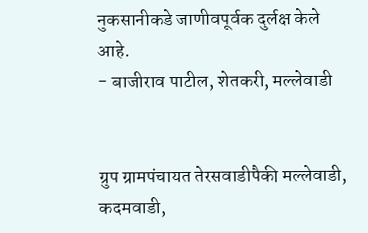नुकसानीकडे जाणीवपूर्वक दुर्लक्ष केले आहे.
- बाजीराव पाटील, शेतकरी, मल्लेवाडी


ग्रुप ग्रामपंचायत तेरसवाडीपैकी मल्लेवाडी, कदमवाडी,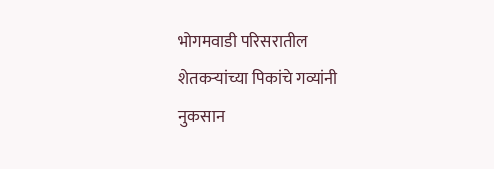भोगमवाडी परिसरातील शेतकऱ्यांच्या पिकांचे गव्यांनी नुकसान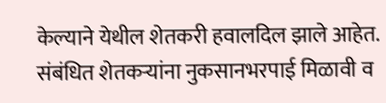केल्याने येथील शेतकरी हवालदिल झाले आहेत. संबंधित शेतकऱ्यांना नुकसानभरपाई मिळावी व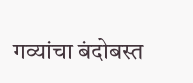गव्यांचा बंदोबस्त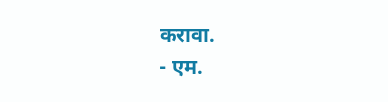करावा.
- एम.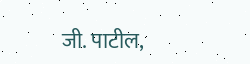जी. पाटील,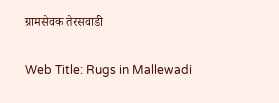ग्रामसेवक तेरसवाडी

Web Title: Rugs in Mallewadi